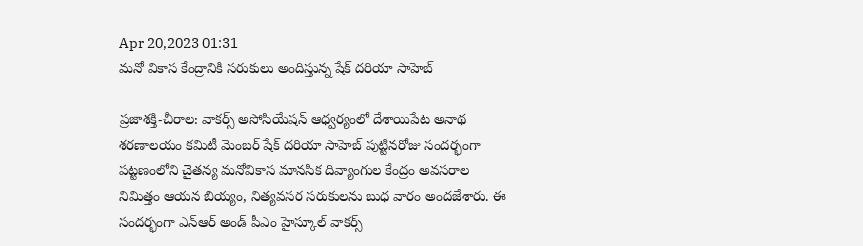Apr 20,2023 01:31
మనో వికాస కేంద్రానికి సరుకులు అందిస్తున్న షేక్‌ దరియా సాహెబ్‌

ప్రజాశక్తి-చీరాల: వాకర్స్‌ అసోసియేషన్‌ ఆధ్వర్యంలో దేశాయిపేట అనాథ శరణాలయం కమిటీ మెంబర్‌ షేక్‌ దరియా సాహెబ్‌ పుట్టినరోజు సందర్భంగా పట్టణంలోని చైతన్య మనోవికాస మానసిక దివ్యాంగుల కేంద్రం అవసరాల నిమిత్తం ఆయన బియ్యం, నిత్యవసర సరుకులను బుధ వారం అందజేశారు. ఈ సందర్భంగా ఎన్‌ఆర్‌ అండ్‌ పీఎం హైస్కూల్‌ వాకర్స్‌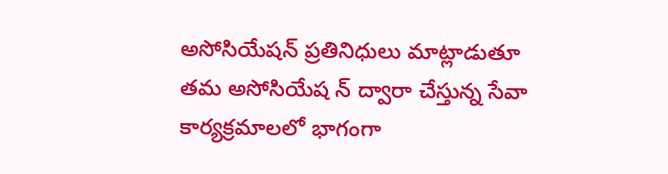అసోసియేషన్‌ ప్రతినిధులు మాట్లాడుతూ తమ అసోసియేష న్‌ ద్వారా చేస్తున్న సేవా కార్యక్రమాలలో భాగంగా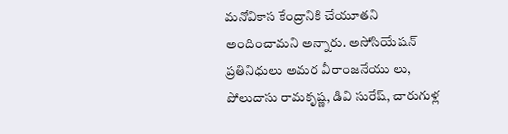మనోవికాస కేంద్రానికి చేయూతని అందించామని అన్నారు. అసోసియేషన్‌ ప్రతినిధులు అమర వీరాంజనేయు లు, పోలుదాసు రామకృష్ణ, డివి సురేష్‌, చారుగుళ్ల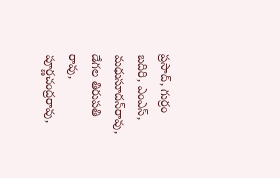ప్రసాద్‌, గుర్రం బదిరి, ఎంఎస్‌, మధుసూదన్‌రావు, డేగల తిరుపతి రావు, పూర్ణచంద్రరావు,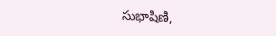సుభాషిణి,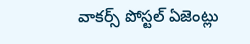వాకర్స్‌ పోస్టల్‌ ఏజెంట్లు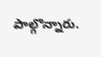పాల్గొన్నారు.